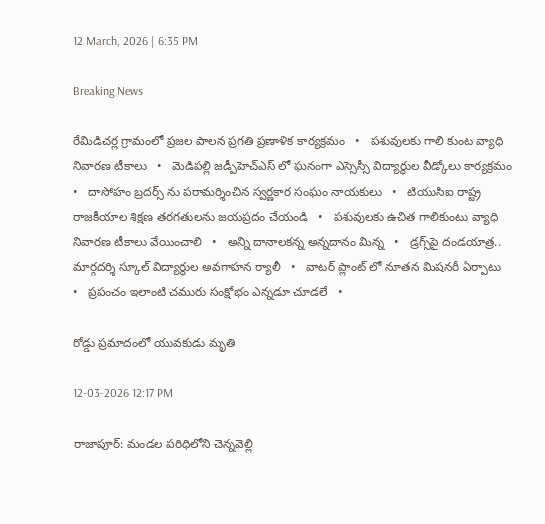12 March, 2026 | 6:35 PM

Breaking News

రేమిడిచర్ల గ్రామంలో ప్రజల పాలన ప్రగతి ప్రణాళిక కార్యక్రమం   •   పశువులకు గాలి కుంట వ్యాధి నివారణ టీకాలు   •   మెడిపల్లి జడ్పీహెచ్ఎస్ లో ఘనంగా ఎస్సెస్సీ విద్యార్థుల వీడ్కోలు కార్యక్రమం   •   దాసోహం బ్రదర్స్ ను పరామర్శించిన స్వర్ణకార సంఘం నాయకులు   •   టియుసిఐ రాష్ట్ర రాజకీయాల శిక్షణ తరగతులను జయప్రదం చేయండి   •   పశువులకు ఉచిత గాలికుంటు వ్యాధి నివారణ టీకాలు వేయించాలి   •   అన్ని దానాలకన్న అన్నదానం మిన్న   •   డ్రగ్స్‌పై దండయాత్ర.. మార్గదర్శి స్కూల్ విద్యార్థుల అవగాహన ర్యాలీ   •   వాటర్ ప్లాంట్ లో నూతన మిషనరీ ఏర్పాటు   •   ప్రపంచం ఇలాంటి చమురు సంక్షోభం ఎన్నడూ చూడలే   •

రోడ్డు ప్రమాదంలో యువకుడు మృతి

12-03-2026 12:17 PM

రాజాపూర్: మండల పరిధిలోని చెన్నవెల్లి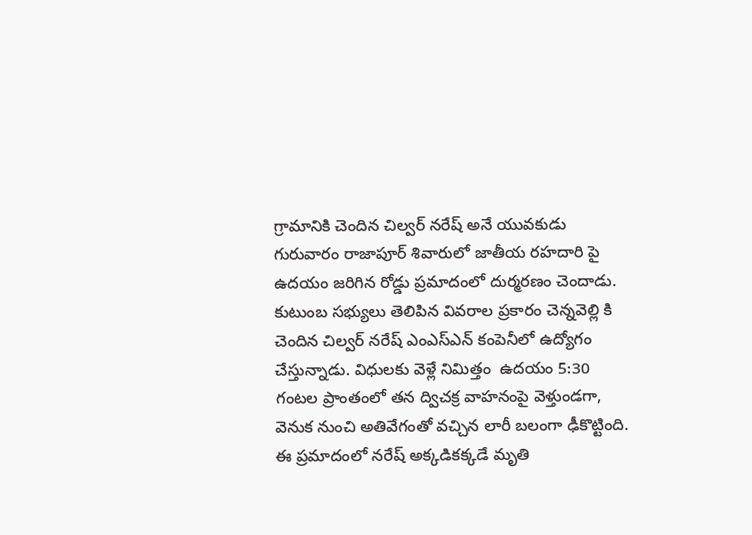గ్రామానికి చెందిన చిల్వర్ నరేష్ అనే యువకుడు గురువారం రాజాపూర్ శివారులో జాతీయ రహదారి పై ఉదయం జరిగిన రోడ్డు ప్రమాదంలో దుర్మరణం చెందాడు.  కుటుంబ సభ్యులు తెలిపిన వివరాల ప్రకారం చెన్నవెల్లి కి చెందిన చిల్వర్ నరేష్ ఎంఎస్ఎన్ కంపెనీలో ఉద్యోగం చేస్తున్నాడు. విధులకు వెళ్లే నిమిత్తం  ఉదయం 5:30 గంటల ప్రాంతంలో తన ద్విచక్ర వాహనంపై వెళ్తుండగా, వెనుక నుంచి అతివేగంతో వచ్చిన లారీ బలంగా ఢీకొట్టింది. ఈ ప్రమాదంలో నరేష్ అక్కడికక్కడే మృతి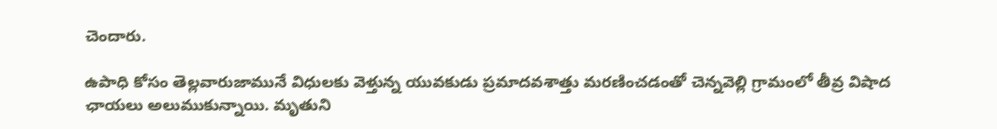చెందారు.

ఉపాధి కోసం తెల్లవారుజామునే విధులకు వెళ్తున్న యువకుడు ప్రమాదవశాత్తు మరణించడంతో చెన్నవెల్లి గ్రామంలో తీవ్ర విషాద ఛాయలు అలుముకున్నాయి. మృతుని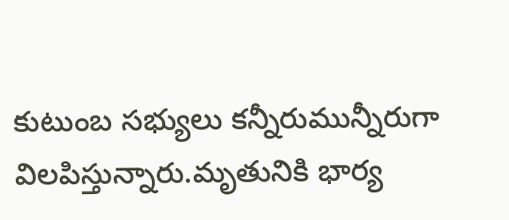కుటుంబ సభ్యులు కన్నీరుమున్నీరుగా విలపిస్తున్నారు.మృతునికి భార్య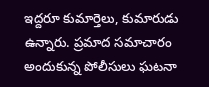ఇద్దరూ కుమార్తెలు, కుమారుడు ఉన్నారు. ప్రమాద సమాచారం అందుకున్న పోలీసులు ఘటనా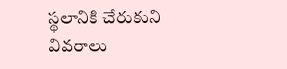స్థలానికి చేరుకుని వివరాలు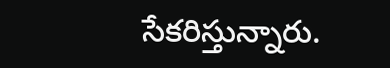సేకరిస్తున్నారు.